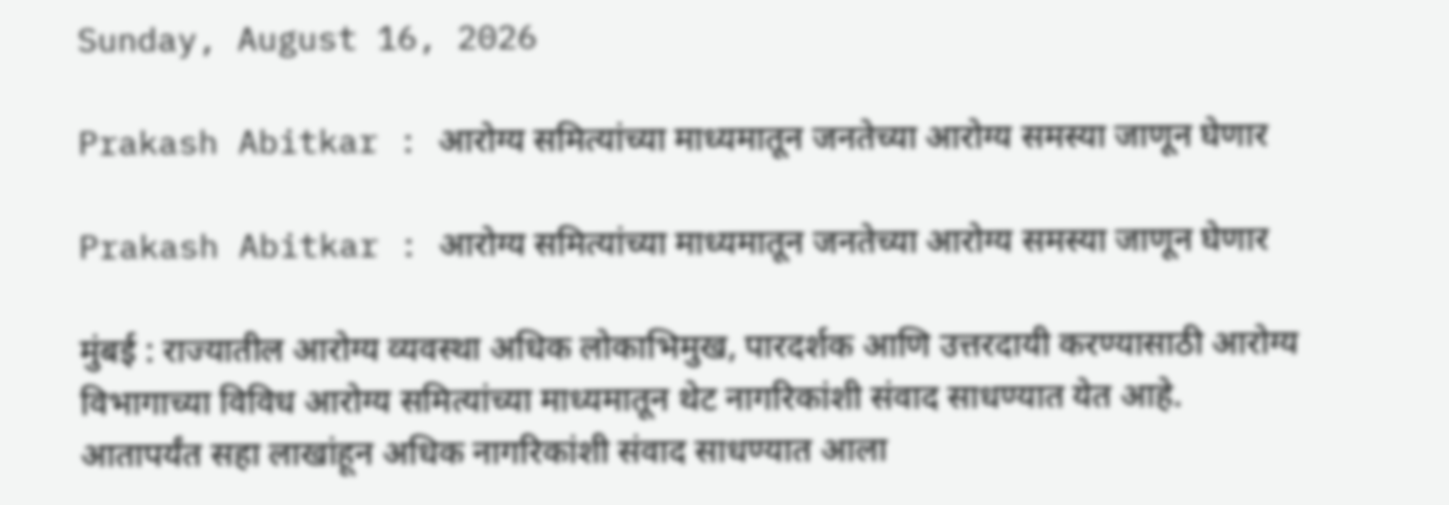Sunday, August 16, 2026

Prakash Abitkar : आरोग्य समित्यांच्या माध्यमातून जनतेच्या आरोग्य समस्या जाणून घेणार

Prakash Abitkar : आरोग्य समित्यांच्या माध्यमातून जनतेच्या आरोग्य समस्या जाणून घेणार

मुंबई : राज्यातील आरोग्य व्यवस्था अधिक लोकाभिमुख, पारदर्शक आणि उत्तरदायी करण्यासाठी आरोग्य विभागाच्या विविध आरोग्य समित्यांच्या माध्यमातून थेट नागरिकांशी संवाद साधण्यात येत आहे. आतापर्यंत सहा लाखांहून अधिक नागरिकांशी संवाद साधण्यात आला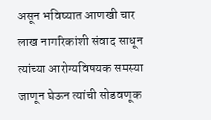असून भविष्यात आणखी चार लाख नागरिकांशी संवाद साधून त्यांच्या आरोग्यविषयक समस्या जाणून घेऊन त्यांची सोडवणूक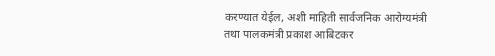करण्यात येईल, अशी माहिती सार्वजनिक आरोग्यमंत्री तथा पालकमंत्री प्रकाश आबिटकर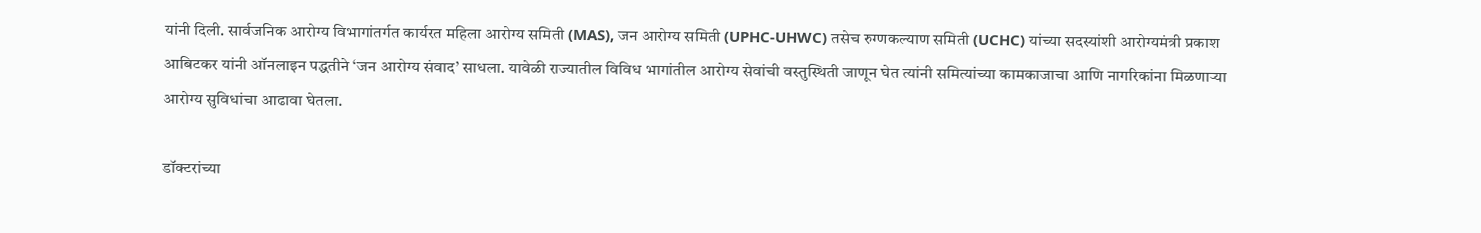यांनी दिली. सार्वजनिक आरोग्य विभागांतर्गत कार्यरत महिला आरोग्य समिती (MAS), जन आरोग्य समिती (UPHC-UHWC) तसेच रुग्णकल्याण समिती (UCHC) यांच्या सदस्यांशी आरोग्यमंत्री प्रकाश आबिटकर यांनी ऑनलाइन पद्धतीने ‘जन आरोग्य संवाद’ साधला. यावेळी राज्यातील विविध भागांतील आरोग्य सेवांची वस्तुस्थिती जाणून घेत त्यांनी समित्यांच्या कामकाजाचा आणि नागरिकांना मिळणाऱ्या आरोग्य सुविधांचा आढावा घेतला.

डॉक्टरांच्या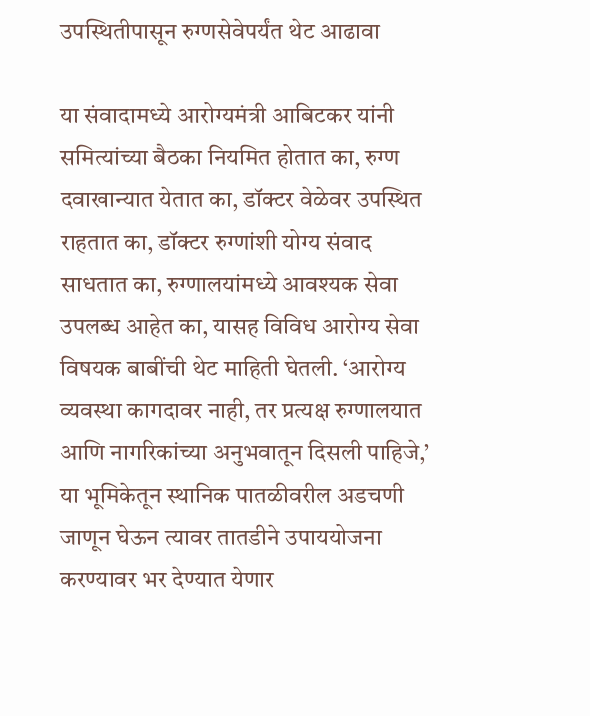उपस्थितीपासून रुग्णसेवेपर्यंत थेट आढावा

या संवादामध्ये आरोग्यमंत्री आबिटकर यांनी समित्यांच्या बैठका नियमित होतात का, रुग्ण दवाखान्यात येतात का, डॉक्टर वेळेवर उपस्थित राहतात का, डॉक्टर रुग्णांशी योग्य संवाद साधतात का, रुग्णालयांमध्ये आवश्यक सेवा उपलब्ध आहेत का, यासह विविध आरोग्य सेवा विषयक बाबींची थेट माहिती घेतली. ‘आरोग्य व्यवस्था कागदावर नाही, तर प्रत्यक्ष रुग्णालयात आणि नागरिकांच्या अनुभवातून दिसली पाहिजे,’ या भूमिकेतून स्थानिक पातळीवरील अडचणी जाणून घेऊन त्यावर तातडीने उपाययोजना करण्यावर भर देण्यात येणार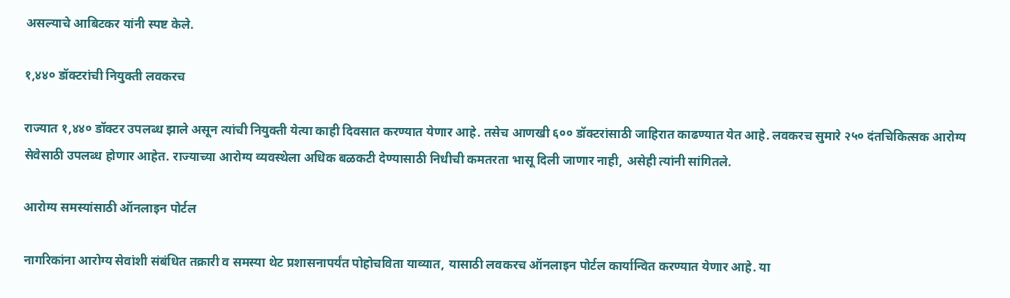असल्याचे आबिटकर यांनी स्पष्ट केले.

१,४४० डॉक्टरांची नियुक्ती लवकरच

राज्यात १,४४० डॉक्टर उपलब्ध झाले असून त्यांची नियुक्ती येत्या काही दिवसात करण्यात येणार आहे. तसेच आणखी ६०० डॉक्टरांसाठी जाहिरात काढण्यात येत आहे. लवकरच सुमारे २५० दंतचिकित्सक आरोग्य सेवेसाठी उपलब्ध होणार आहेत. राज्याच्या आरोग्य व्यवस्थेला अधिक बळकटी देण्यासाठी निधीची कमतरता भासू दिली जाणार नाही, असेही त्यांनी सांगितले.

आरोग्य समस्यांसाठी ऑनलाइन पोर्टल

नागरिकांना आरोग्य सेवांशी संबंधित तक्रारी व समस्या थेट प्रशासनापर्यंत पोहोचविता याव्यात, यासाठी लवकरच ऑनलाइन पोर्टल कार्यान्वित करण्यात येणार आहे. या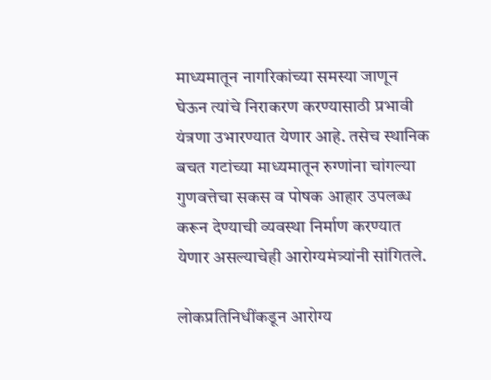माध्यमातून नागरिकांच्या समस्या जाणून घेऊन त्यांचे निराकरण करण्यासाठी प्रभावी यंत्रणा उभारण्यात येणार आहे. तसेच स्थानिक बचत गटांच्या माध्यमातून रुग्णांना चांगल्या गुणवत्तेचा सकस व पोषक आहार उपलब्ध करून देण्याची व्यवस्था निर्माण करण्यात येणार असल्याचेही आरोग्यमंत्र्यांनी सांगितले.

लोकप्रतिनिधींकडून आरोग्य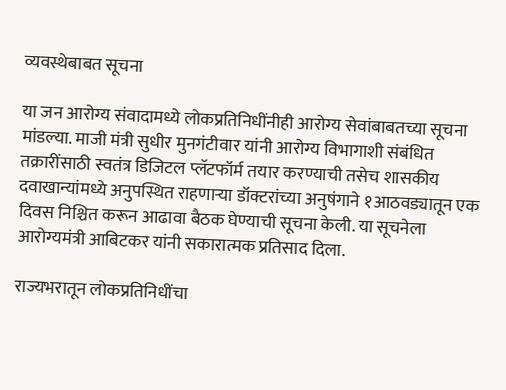व्यवस्थेबाबत सूचना

या जन आरोग्य संवादामध्ये लोकप्रतिनिधींनीही आरोग्य सेवांबाबतच्या सूचना मांडल्या. माजी मंत्री सुधीर मुनगंटीवार यांनी आरोग्य विभागाशी संबंधित तक्रारींसाठी स्वतंत्र डिजिटल प्लॅटफॉर्म तयार करण्याची तसेच शासकीय दवाखान्यांमध्ये अनुपस्थित राहणाऱ्या डॉक्टरांच्या अनुषंगाने १आठवड्यातून एक दिवस निश्चित करून आढावा बैठक घेण्याची सूचना केली. या सूचनेला आरोग्यमंत्री आबिटकर यांनी सकारात्मक प्रतिसाद दिला.

राज्यभरातून लोकप्रतिनिधींचा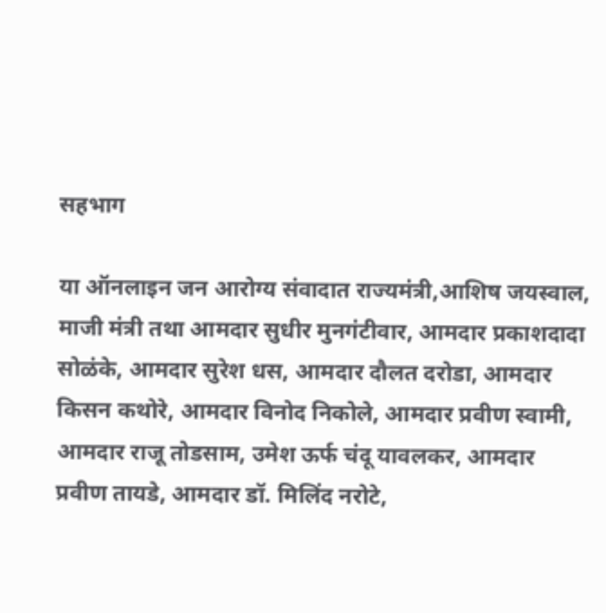सहभाग

या ऑनलाइन जन आरोग्य संवादात राज्यमंत्री,आशिष जयस्वाल, माजी मंत्री तथा आमदार सुधीर मुनगंटीवार, आमदार प्रकाशदादा सोळंके, आमदार सुरेश धस, आमदार दौलत दरोडा, आमदार किसन कथोरे, आमदार विनोद निकोले, आमदार प्रवीण स्वामी, आमदार राजू तोडसाम, उमेश ऊर्फ चंदू यावलकर, आमदार प्रवीण तायडे, आमदार डॉ. मिलिंद नरोटे,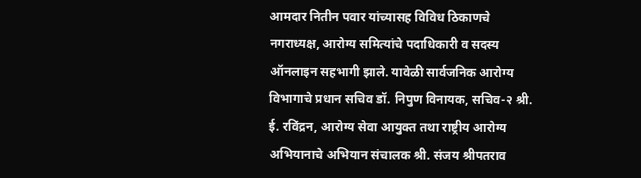आमदार नितीन पवार यांच्यासह विविध ठिकाणचे नगराध्यक्ष, आरोग्य समित्यांचे पदाधिकारी व सदस्य ऑनलाइन सहभागी झाले. यावेळी सार्वजनिक आरोग्य विभागाचे प्रधान सचिव डॉ. निपुण विनायक, सचिव-२ श्री. ई. रविंद्रन, आरोग्य सेवा आयुक्त तथा राष्ट्रीय आरोग्य अभियानाचे अभियान संचालक श्री. संजय श्रीपतराव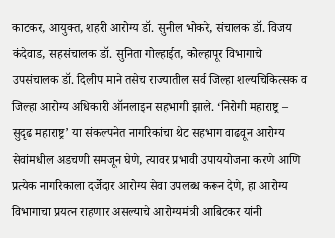काटकर, आयुक्त, शहरी आरोग्य डॉ. सुनील भोकरे, संचालक डॉ. विजय कंदेवाड, सहसंचालक डॉ. सुनिता गोल्हाईत, कोल्हापूर विभागाचे उपसंचालक डॉ. दिलीप माने तसेच राज्यातील सर्व जिल्हा शल्यचिकित्सक व जिल्हा आरोग्य अधिकारी ऑनलाइन सहभागी झाले. ‘निरोगी महाराष्ट्र – सुदृढ महाराष्ट्र’ या संकल्पनेत नागरिकांचा थेट सहभाग वाढवून आरोग्य सेवांमधील अडचणी समजून घेणे, त्यावर प्रभावी उपाययोजना करणे आणि प्रत्येक नागरिकाला दर्जेदार आरोग्य सेवा उपलब्ध करून देणे, हा आरोग्य विभागाचा प्रयत्न राहणार असल्याचे आरोग्यमंत्री आबिटकर यांनी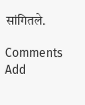सांगितले.

Comments
Add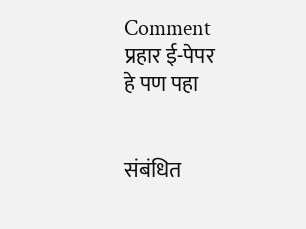Comment
प्रहार ई-पेपर
हे पण पहा


संबंधित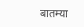बातम्या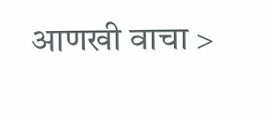आणखी वाचा >